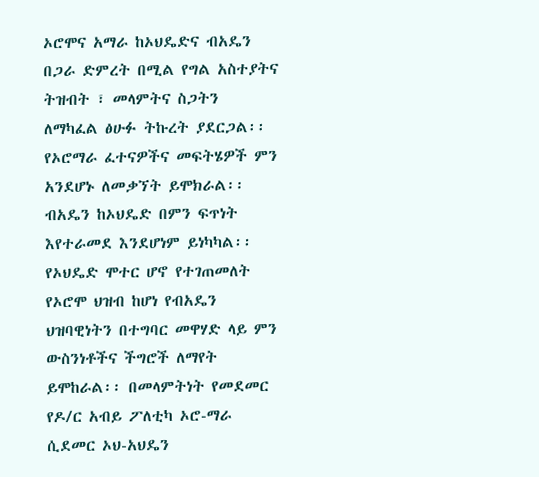ኦሮሞና አማራ ከኦህዴድና ብአዴን በጋራ ድምረት በሚል የግል አስተያትና ትዝብት ፣ መላምትና ስጋትን ለማካፈል ፅሁፉ ትኩረት ያደርጋል፡፡ የኦሮማራ ፈተናዎችና መፍትሄዎች ምን አንደሆኑ ለመቃኘት ይሞክራል፡፡ ብአዴን ከኦህዴድ በምን ፍጥነት እየተራመደ እንደሆነም ይነካካል፡፡ የኦህዴድ ሞተር ሆኖ የተገጠመለት የኦሮሞ ህዝብ ከሆነ የብአዴን ህዝባዊነትን በተግባር መዋሃድ ላይ ምን ውስንነቶችና ችግሮች ለማየት ይሞከራል፡፡ በመላምትነት የመደመር የዶ/ር አብይ ፖለቲካ ኦሮ-ማራ ሲደመር ኦህ-አህዴን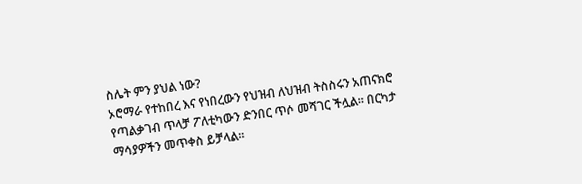ስሌት ምን ያህል ነው?
ኦሮማራ የተከበረ እና የነበረውን የህዝብ ለህዝብ ትስስሩን አጠናክሮ የጣልቃገብ ጥላቻ ፖለቲካውን ድንበር ጥሶ መሻገር ችሏል፡፡ በርካታ ማሳያዎችን መጥቀስ ይቻላል፡፡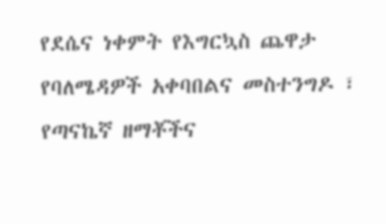የደሴና ነቀምት የእግርኳስ ጨዋታ የባለሜዳዎች አቀባበልና መስተንግዶ ፣ የጣናኬኛ ዘማቾችና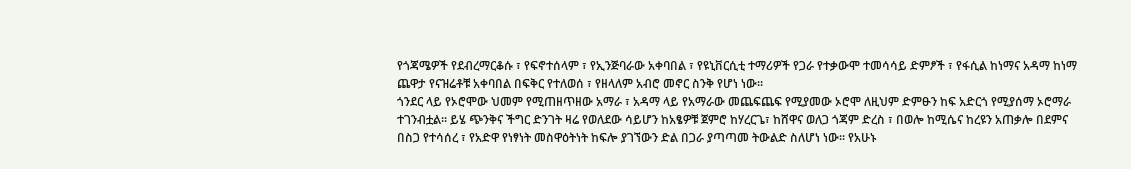የጎጃሜዎች የደብረማርቆሱ ፣ የፍኖተሰላም ፣ የኢንጅባራው አቀባበል ፣ የዩኒቨርሲቲ ተማሪዎች የጋራ የተቃውሞ ተመሳሳይ ድምፆች ፣ የፋሲል ከነማና አዳማ ከነማ ጨዋታ የናዝሬቶቹ አቀባበል በፍቅር የተለወሰ ፣ የዘላለም አብሮ መኖር ስንቅ የሆነ ነው፡፡
ጎንደር ላይ የኦሮሞው ህመም የሚጠዘጥዘው አማራ ፣ አዳማ ላይ የአማራው መጨፍጨፍ የሚያመው ኦሮሞ ለዚህም ድምፁን ከፍ አድርጎ የሚያሰማ ኦሮማራ ተገንብቷል፡፡ ይሄ ጭንቅና ችግር ድንገት ዛሬ የወለደው ሳይሆን ከአፄዎቹ ጀምሮ ከሃረርጌ፣ ከሸዋና ወለጋ ጎጃም ድረስ ፣ በወሎ ከሚሴና ከረዩን አጠቃሎ በደምና በስጋ የተሳሰረ ፣ የአድዋ የነፃነት መስዋዕትነት ከፍሎ ያገኘውን ድል በጋራ ያጣጣመ ትውልድ ስለሆነ ነው፡፡ የአሁኑ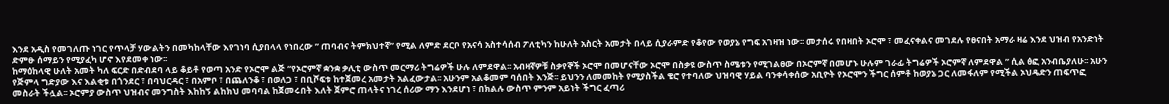እንደ አዲስ የመገለጡ ነገር የጥላቻ ሃውልትን በመካከላቸው እየገነባ ሲያበላላ የነበረው ” ጠባብና ትምክህተኛ” የሚል ለምድ ደርቦ የአናሳ አስተሳሰብ ፖለቲካን ከሁለት አስርት አመታት በላይ ሲያራምድ የቆየው የወያኔ የግፍ አገዛዝ ነው፡፡ መታሰሩ የበዛበት ኦሮሞ ፣ መፈናቀልና መገደሉ የፀናበት አማራ ዛሬ እንደ ህዝብ የአንድነት ድምፁ ሰማይን የሚያፈካ ሆኖ እየደመቀ ነው፡፡
ከማዕከላዊ ሁለት አመት ካለ ፍርድ በድብደባ ላይ ቆይቶ የወጣ አንድ የኦሮሞ ልጅ “የኦሮምኛ ቋንቋ ቃሊቲ ውስጥ መርማሪ ትግሬዎች ሁሉ ለምደዋል፡፡ አብዛኛዎቹ ስቃየኞች ኦሮሞ በመሆናቸው ኦሮሞ በስቃዩ ውስጥ ስሜቱን የሚገልፀው በኦሮምኛ በመሆኑ ሁሉም ገራፊ ትግሬዎች ኦሮምኛ ለምደዋል ” ሲል ፅፎ አንብቤያለሁ፡፡ አሁን የጅምላ ግድያው እና እልቂቱ በጎንደር ፣ በባህርዳር ፣ በአምቦ ፣ በጨለንቆ ፣ በወለጋ ፣ በቢሾፍቱ ከተጀመረ አመታት አልፈውታል፡፡ አሁንም አልቆመም ባሰበት እንጅ፡፡ ይህንን ለመመከት የሚያስችል ቄሮ የተባለው ህዝባዊ ሃይል ባንቀሳቀሰው አቢዮት የኦሮሞን ችግር ሰምቶ ከወያኔ ጋር ለመፋለም የሚችል ኦህዴድን ጠፍጥፎ መስራት ችሏል፡፡ ኦሮምያ ውስጥ ህዝብና መንግስት እከከኝ ልከክህ መባባል ከጀመሩበት እለት ጀምሮ ጠላትና ነገረ ሰሪው ማን እንደሆነ ፣ በክልሉ ውስጥ ምንም አይነት ችግር ፈጣሪ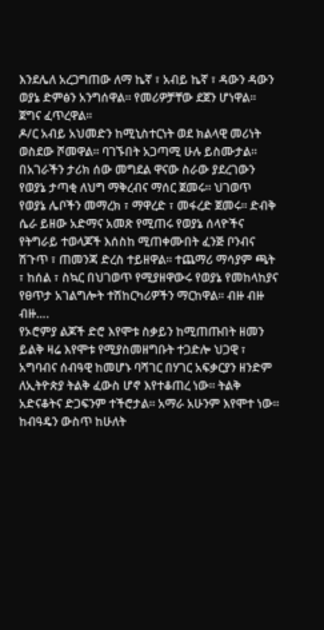እንደሌለ አረጋግጠው ለማ ኬኛ ፣ አብይ ኬኛ ፣ ዳውን ዳውን ወያኔ ድምፅን አንግሰዋል፡፡ የመሪዎቻቸው ደጀን ሆነዋል፡፡ ጀግና ፈጥረዋል፡፡
ዶ/ር አብይ አህመድን ከሚኒስተርነት ወደ ክልላዊ መሪነት ወስደው ሾመዋል፡፡ ባገኙበት አጋጣሚ ሁሉ ይስሙታል፡፡ በአገራችን ታሪክ ሰው መግደል ዋናው ስራው ያደረገውን የወያኔ ታጣቂ ለህግ ማቅረብና ማሰር ጀመሩ፡፡ ህገወጥ የወያኔ ሌቦችን መማረክ ፣ ማዋረድ ፣ መፋረድ ጀመሩ፡፡ ድብቅ ሴራ ይዘው አድማና አመጽ የሚጠሩ የወያኔ ሰላዮችና የትግራይ ተወላጆች እሰስከ ሚጠቀሙበት ፈንጅ ቦንብና ሽጉጥ ፣ ጠመንጃ ድረስ ተይዘዋል፡፡ ተጨማሪ ማሳያም ጫት ፣ ከሰል ፣ ስኳር በህገወጥ የሚያዘዋውሩ የወያኔ የመከላከያና የፀጥታ አገልግሎት ተሽከርካሪዎችን ማርከዋል፡፡ ብዙ ብዙ ብዙ….
የኦሮምያ ልጆች ድሮ እየሞቱ ስቃይን ከሚጠጡበት ዘመን ይልቅ ዛሬ እየሞቱ የሚያስመዘግቡት ተጋድሎ ህጋዊ ፣ አግባብና ሰብዓዊ ከመሆኑ ባሻገር በሃገር አፍቃርያን ዘንድም ለኢትዮጵያ ትልቅ ፈውስ ሆኖ እየተቆጠረ ነው፡፡ ትልቅ አድናቆትና ድጋፍንም ተችሮታል፡፡ አማራ አሁንም እየሞተ ነው፡፡ ከብዓዴን ውስጥ ከሁለት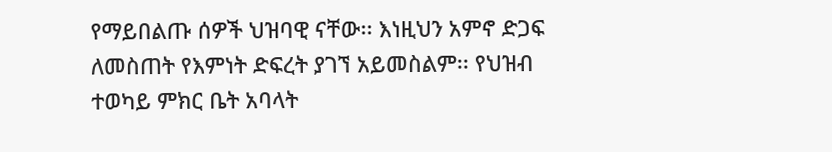የማይበልጡ ሰዎች ህዝባዊ ናቸው፡፡ እነዚህን አምኖ ድጋፍ ለመስጠት የእምነት ድፍረት ያገኘ አይመስልም፡፡ የህዝብ ተወካይ ምክር ቤት አባላት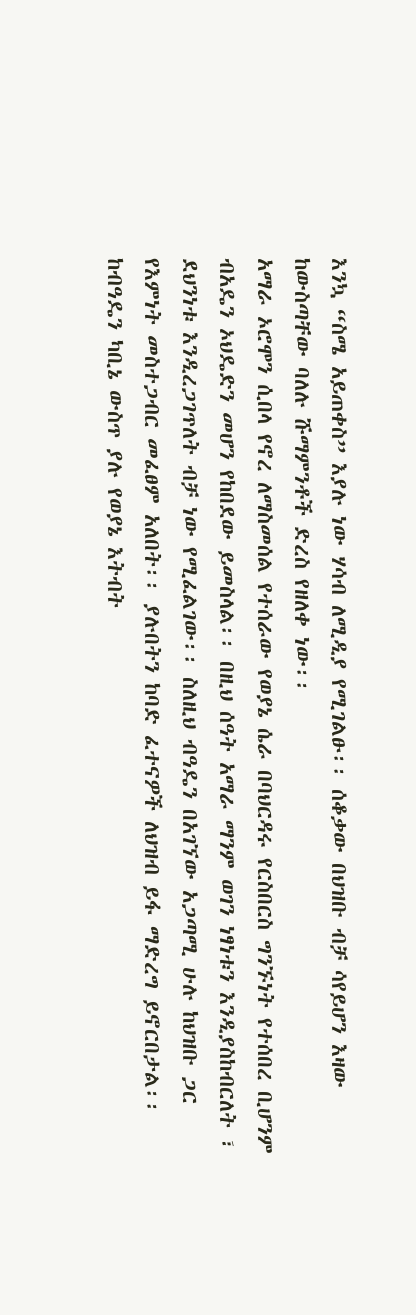እንኳ “ስሜ አይጠቀስ” እያሉ ነው ሃሳብ ለሚዲያ የሚገልፁ፡፡ ሰቆቃው በህዝቡ ብቻ ሳየይሆን እዛው ከውስጣቸው ባለሉ ሹማምንቶች ድረስ የዘለቀ ነው፡፡
አማራ ኦሮሞን ሲበላ የኖረ ለማስመሰል የተሰራው የወያኔ ሴራ በባህርዳሩ የርስበርስ ግንኙነት የተሰበረ ቢሆንም ብአዴን ኦህዴድን መሆን የከበደው ይመስላል፡፡ በዚህ ሰዓት አማራ ማንም ወገን ነፃነቱን እንዲያስከብርለት ፣ ደህንነቱ እንዲረጋገጥለት ብቻ ነው የሚፈልገው፡፡ ስለዚህ ብዓዴን በአገኘው አጋጣሚ ሁሉ ከህዝቡ ጋር የእምነት መስተጋብር መፈፀም አለበት፡፡ ያሉበትን ከባድ ፈተናዎች ለህዝብ ይፋ ማድረግ ይኖርበታል፡፡ ከብዓዴን ካቢኔ ውስጥ ያሉ የወያኔ እትብት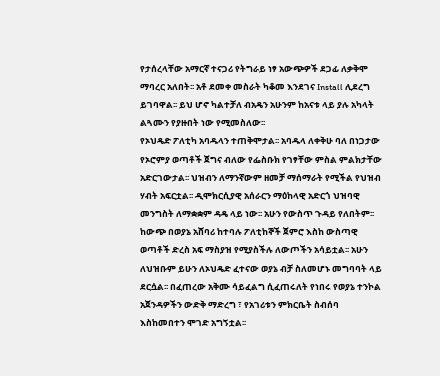የታሰረላቸው አማርኛ ተናጋሪ የትግራይ ነፃ አውጭዎች ደጋፊ ለቃቅሞ ማባረር አለበት፡፡ አቶ ደመቀ መስራት ካቆመ እንደገና Install ሊደረግ ይገባዋል፡፡ ይህ ሆኖ ካልተቻለ ብአዴን አሁንም ከአናቱ ላይ ያሉ አካላት ልጓሙን የያዙበት ነው የሚመስለው፡፡
የኦህዴድ ፖለቲካ አባዱላን ተጠቅሞታል፡፡ አባዱላ ለቀቅሁ ባለ በነጋታው የኦሮምያ ወጣቶች ጀግና ብለው የፌስቡክ የገፃቸው ምስል ምልክታቸው አድርገውታል፡፡ ህዝብን ለማንኛውም ዘመቻ ማሰማራት የሚችል የህዝብ ሃብት አፍርቷል፡፡ ዲሞክርሲያዊ አሰራርን ማዕከላዊ አድርጎ ህዝባዊ መንግስት ለማቋቋም ዳዴ ላይ ነው፡፡ አሁን የውስጥ ጉዳይ የለበትም፡፡ ከውጭ በወያኔ አሸባሪ ከተባሉ ፖለቲከኞች ጀምሮ እስከ ውስጣዊ ወጣቶች ድረስ አፍ ማስያዝ የሚያስችሉ ለውጦችን አሳይቷል፡፡ አሁን ለህዝቡም ይሁን ለኦህዴድ ፈተናው ወያኔ ብቻ ስለመሆኑ መግባባት ላይ ደርሷል፡፡ በፈጠረው አቅሙ ሳይፈልግ ሲፈጠሩለት የነበሩ የወያኔ ተንኮል አጀንዳዎችን ውድቅ ማድረግ ፣ የአገሪቱን ምክርቤት ስብሰባ እስከመበተን ሞገድ አግኝቷል፡፡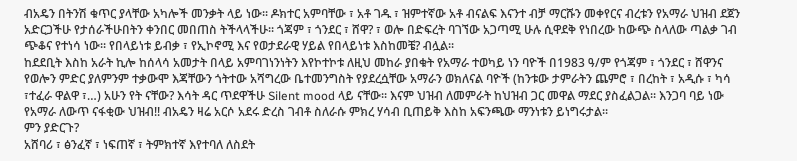ብአዴን በትንሽ ቁጥር ያላቸው አካሎች መንቃት ላይ ነው፡፡ ዶክተር አምባቸው ፣ አቶ ገዱ ፣ ዝምተኛው አቶ ብናልፍ እናንተ ብቻ ማርሹን መቀየርና ብረቱን የአማራ ህዝብ ደጀን አድርጋችሁ የታሰራችሁበትን ቀንበር መበጠስ ትችላላችሁ፡፡ ጎጃም ፣ ጎንደር ፣ ሸዋ? ፣ ወሎ በድፍረት ባገኘው አጋጣሚ ሁሉ ሲዋደቅ የነበረው ከውጭ ስላለው ጣልቃ ገብ ጭቆና የተነሳ ነው፡፡ የበላይነቱ ይብቃ ፣ የኢኮኖሚ እና የወታደራዊ ሃይል የበላይነቱ እስከመቼ? ብሏል፡፡
ከደደቢት እስከ አራት ኪሎ ከሰላሳ አመታት በላይ አምባገነንነትን እየኮተኮቱ ለዚህ መከራ ያበቁት የአማራ ተወካይ ነን ባዮች በ1983 ዓ/ም የጎጃም ፣ ጎንደር ፣ ሸዋንና የወሎን ምድር ያለምንም ተቃውሞ እጃቸውን ጎትተው አሻግረው ቤተመንግስት የያደረሷቸው አማራን ወክለናል ባዮች (ከንቱው ታምራትን ጨምሮ ፣ በረከት ፣ አዲሱ ፣ ካሳ ፣ተፈራ ዋልዋ ፣…) አሁን የት ናቸው? እሳት ዳር ጥደዋችሁ Silent mood ላይ ናቸው፡፡ እናም ህዝብ ለመምራት ከህዝብ ጋር መዋል ማደር ያስፈልጋል፡፡ እንጋባ ባይ ነው የአማራ ለውጥ ናፋቂው ህዝብ!! ብአዴን ዛሬ አርሶ አደሩ ድረስ ገብቶ ስለራሱ ምክረ ሃሳብ ቢጠይቅ እስከ አፍንጫው ማንነቱን ይነግሩታል፡፡
ምን ያድርጉ?
አሸባሪ ፣ ፅንፈኛ ፣ ነፍጠኛ ፣ ትምክተኛ እየተባለ ለስደት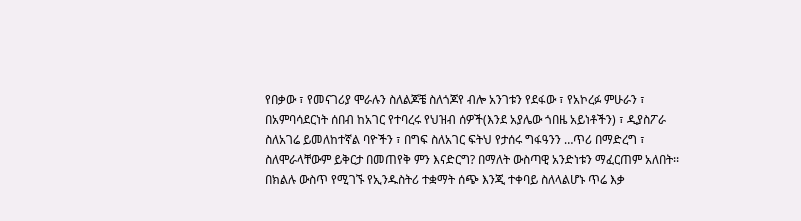የበቃው ፣ የመናገሪያ ሞራሉን ስለልጆቼ ስለጎጆየ ብሎ አንገቱን የደፋው ፣ የአኮረፉ ምሁራን ፣ በአምባሳደርነት ሰበብ ከአገር የተባረሩ የህዝብ ሰዎች(እንደ አያሌው ጎበዜ አይነቶችን) ፣ ዲያስፖራ ስለአገሬ ይመለከተኛል ባዮችን ፣ በግፍ ስለአገር ፍትህ የታሰሩ ግፋዓንን …ጥሪ በማድረግ ፣ ስለሞራላቸውም ይቅርታ በመጠየቅ ምን እናድርግ? በማለት ውስጣዊ አንድነቱን ማፈርጠም አለበት፡፡
በክልሉ ውስጥ የሚገኙ የኢንዱስትሪ ተቋማት ሰጭ እንጂ ተቀባይ ስለላልሆኑ ጥሬ እቃ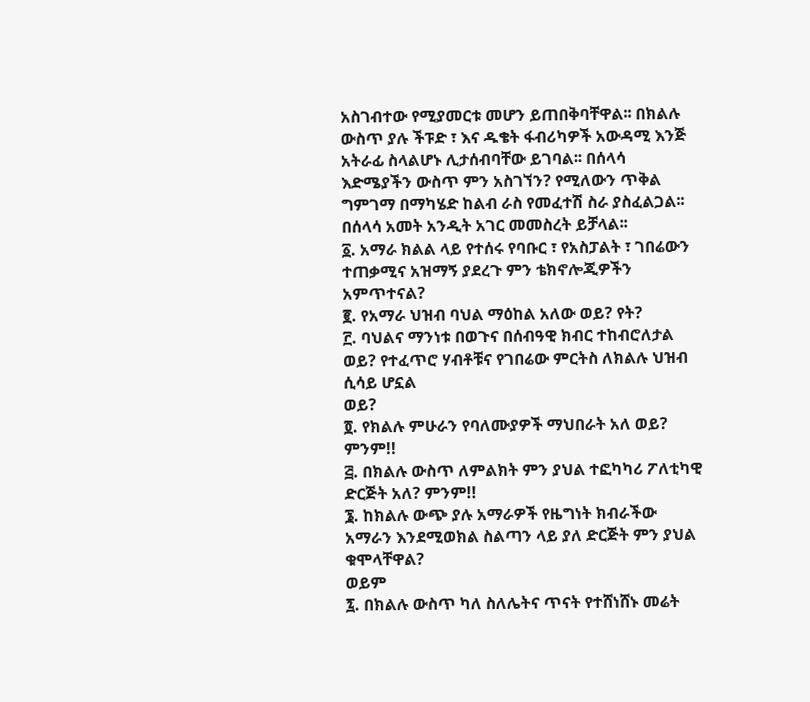አስገብተው የሚያመርቱ መሆን ይጠበቅባቸዋል፡፡ በክልሉ ውስጥ ያሉ ችፑድ ፣ እና ዱቄት ፋብሪካዎች አውዳሚ እንጅ አትራፊ ስላልሆኑ ሊታሰብባቸው ይገባል፡፡ በሰላሳ እድሜያችን ውስጥ ምን አስገኘን? የሚለውን ጥቅል ግምገማ በማካሄድ ከልብ ራስ የመፈተሽ ስራ ያስፈልጋል፡፡ በሰላሳ አመት አንዲት አገር መመስረት ይቻላል፡፡
፩. አማራ ክልል ላይ የተሰሩ የባቡር ፣ የአስፓልት ፣ ገበሬውን ተጠቃሚና አዝማኝ ያደረጉ ምን ቴክኖሎጂዎችን አምጥተናል?
፪. የአማራ ህዝብ ባህል ማዕከል አለው ወይ? የት?
፫. ባህልና ማንነቱ በወጉና በሰብዓዊ ክብር ተከብሮለታል ወይ? የተፈጥሮ ሃብቶቹና የገበሬው ምርትስ ለክልሉ ህዝብ ሲሳይ ሆኗል
ወይ?
፬. የክልሉ ምሁራን የባለሙያዎች ማህበራት አለ ወይ? ምንም!!
፭. በክልሉ ውስጥ ለምልክት ምን ያህል ተፎካካሪ ፖለቲካዊ
ድርጅት አለ? ምንም!!
፮. ከክልሉ ውጭ ያሉ አማራዎች የዜግነት ክብራችው አማራን እንደሚወክል ስልጣን ላይ ያለ ድርጅት ምን ያህል ቁሞላቸዋል?
ወይም
፯. በክልሉ ውስጥ ካለ ስለሌትና ጥናት የተሸነሸኑ መሬት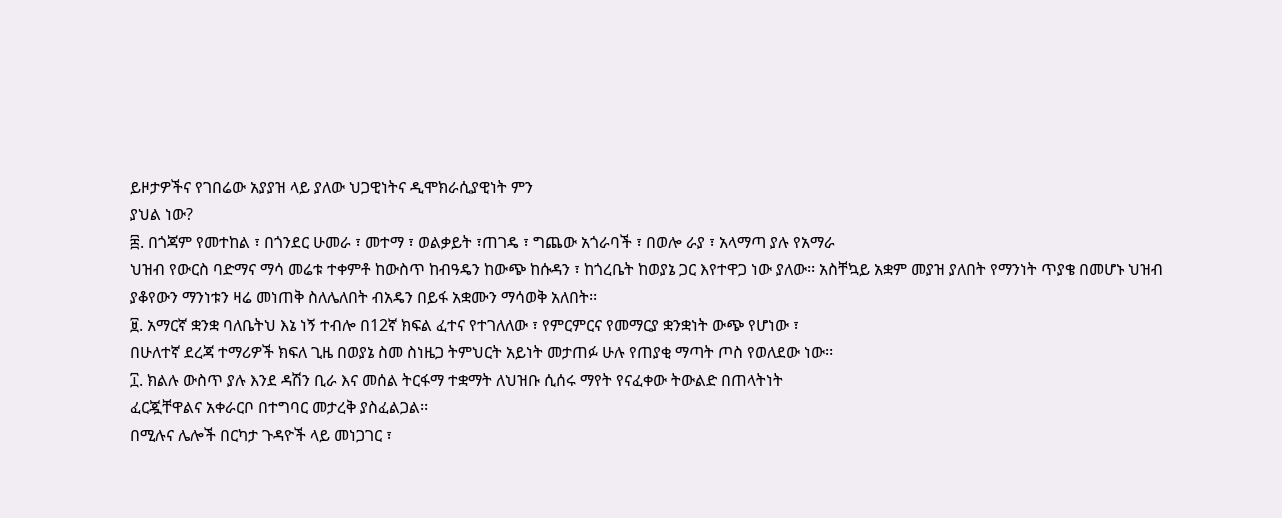ይዞታዎችና የገበሬው አያያዝ ላይ ያለው ህጋዊነትና ዲሞክራሲያዊነት ምን
ያህል ነው?
፰. በጎጃም የመተከል ፣ በጎንደር ሁመራ ፣ መተማ ፣ ወልቃይት ፣ጠገዴ ፣ ግጨው አጎራባች ፣ በወሎ ራያ ፣ አላማጣ ያሉ የአማራ
ህዝብ የውርስ ባድማና ማሳ መሬቱ ተቀምቶ ከውስጥ ከብዓዴን ከውጭ ከሱዳን ፣ ከጎረቤት ከወያኔ ጋር እየተዋጋ ነው ያለው፡፡ አስቸኳይ አቋም መያዝ ያለበት የማንነት ጥያቄ በመሆኑ ህዝብ ያቆየውን ማንነቱን ዛሬ መነጠቅ ስለሌለበት ብአዴን በይፋ አቋሙን ማሳወቅ አለበት፡፡
፱. አማርኛ ቋንቋ ባለቤትህ እኔ ነኝ ተብሎ በ12ኛ ክፍል ፈተና የተገለለው ፣ የምርምርና የመማርያ ቋንቋነት ውጭ የሆነው ፣
በሁለተኛ ደረጃ ተማሪዎች ክፍለ ጊዜ በወያኔ ስመ ስነዜጋ ትምህርት አይነት መታጠፉ ሁሉ የጠያቂ ማጣት ጦስ የወለደው ነው፡፡
፲. ክልሉ ውስጥ ያሉ እንደ ዳሽን ቢራ እና መሰል ትርፋማ ተቋማት ለህዝቡ ሲሰሩ ማየት የናፈቀው ትውልድ በጠላትነት
ፈርጇቸዋልና አቀራርቦ በተግባር መታረቅ ያስፈልጋል፡፡
በሚሉና ሌሎች በርካታ ጉዳዮች ላይ መነጋገር ፣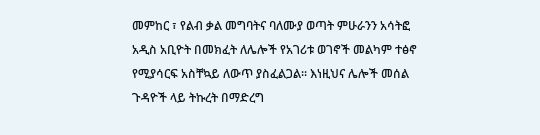መምከር ፣ የልብ ቃል መግባትና ባለሙያ ወጣት ምሁራንን አሳትፎ አዲስ አቢዮት በመክፈት ለሌሎች የአገሪቱ ወገኖች መልካም ተፅኖ የሚያሳርፍ አስቸኳይ ለውጥ ያስፈልጋል፡፡ እነዚህና ሌሎች መሰል ጉዳዮች ላይ ትኩረት በማድረግ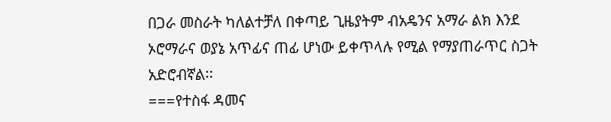በጋራ መስራት ካለልተቻለ በቀጣይ ጊዜያትም ብአዴንና አማራ ልክ እንደ ኦሮማራና ወያኔ አጥፊና ጠፊ ሆነው ይቀጥላሉ የሚል የማያጠራጥር ስጋት አድሮብኛል፡፡
===የተስፋ ዳመና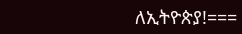ለኢትዮጵያ!===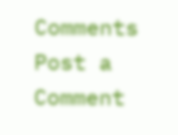Comments
Post a Comment